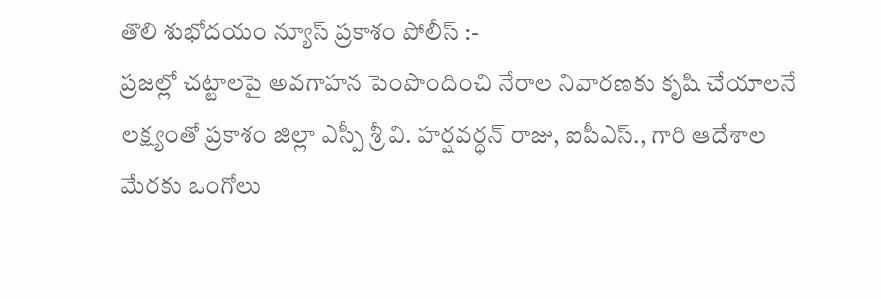తొలి శుభోదయం న్యూస్ ప్రకాశం పోలీస్ :-
ప్రజల్లో చట్టాలపై అవగాహన పెంపొందించి నేరాల నివారణకు కృషి చేయాలనే లక్ష్యంతో ప్రకాశం జిల్లా ఎస్పీ శ్రీ వి. హర్షవర్ధన్ రాజు, ఐపీఎస్., గారి ఆదేశాల మేరకు ఒంగోలు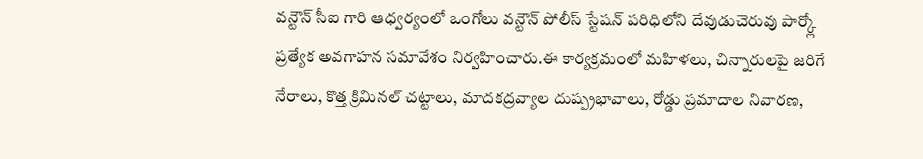వన్టౌన్ సీఐ గారి ఆధ్వర్యంలో ఒంగోలు వన్టౌన్ పోలీస్ స్టేషన్ పరిధిలోని దేవుడుచెరువు పార్క్లో ప్రత్యేక అవగాహన సమావేశం నిర్వహించారు.ఈ కార్యక్రమంలో మహిళలు, చిన్నారులపై జరిగే నేరాలు, కొత్త క్రిమినల్ చట్టాలు, మాదకద్రవ్యాల దుష్ప్రభావాలు, రోడ్డు ప్రమాదాల నివారణ,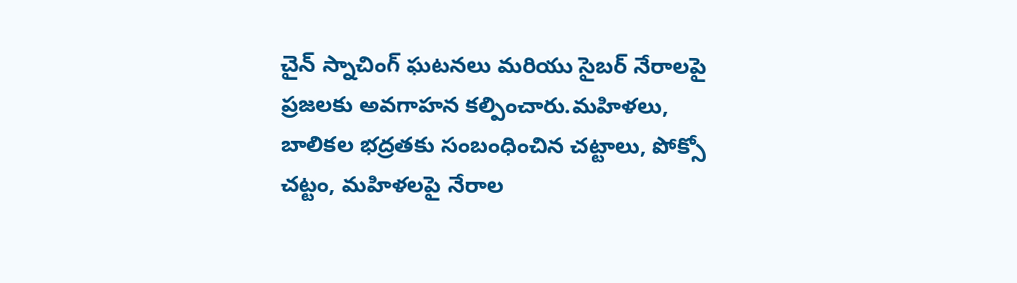చైన్ స్నాచింగ్ ఘటనలు మరియు సైబర్ నేరాలపై ప్రజలకు అవగాహన కల్పించారు.మహిళలు, బాలికల భద్రతకు సంబంధించిన చట్టాలు, పోక్సో చట్టం, మహిళలపై నేరాల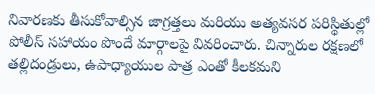నివారణకు తీసుకోవాల్సిన జాగ్రత్తలు మరియు అత్యవసర పరిస్థితుల్లో పోలీస్ సహాయం పొందే మార్గాలపై వివరించారు. చిన్నారుల రక్షణలో తల్లిదండ్రులు, ఉపాధ్యాయుల పాత్ర ఎంతో కీలకమని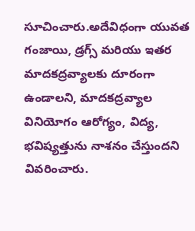సూచించారు.అదేవిధంగా యువత గంజాయి, డ్రగ్స్ మరియు ఇతర మాదకద్రవ్యాలకు దూరంగా ఉండాలని, మాదకద్రవ్యాల వినియోగం ఆరోగ్యం, విద్య, భవిష్యత్తును నాశనం చేస్తుందని వివరించారు.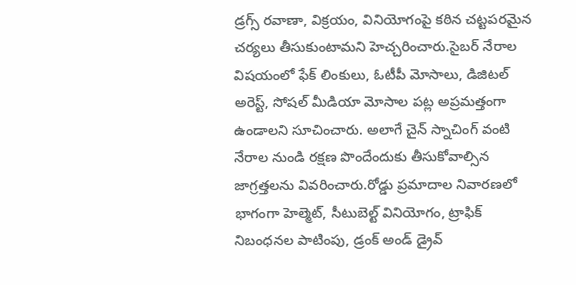డ్రగ్స్ రవాణా, విక్రయం, వినియోగంపై కఠిన చట్టపరమైన చర్యలు తీసుకుంటామని హెచ్చరించారు.సైబర్ నేరాల విషయంలో ఫేక్ లింకులు, ఓటీపీ మోసాలు, డిజిటల్ అరెస్ట్, సోషల్ మీడియా మోసాల పట్ల అప్రమత్తంగా ఉండాలని సూచించారు. అలాగే చైన్ స్నాచింగ్ వంటి నేరాల నుండి రక్షణ పొందేందుకు తీసుకోవాల్సిన జాగ్రత్తలను వివరించారు.రోడ్డు ప్రమాదాల నివారణలో భాగంగా హెల్మెట్, సీటుబెల్ట్ వినియోగం, ట్రాఫిక్ నిబంధనల పాటింపు, డ్రంక్ అండ్ డ్రైవ్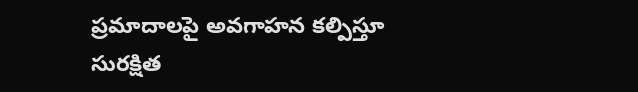ప్రమాదాలపై అవగాహన కల్పిస్తూ సురక్షిత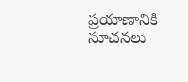ప్రయాణానికి సూచనలు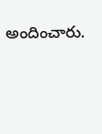అందించారు.